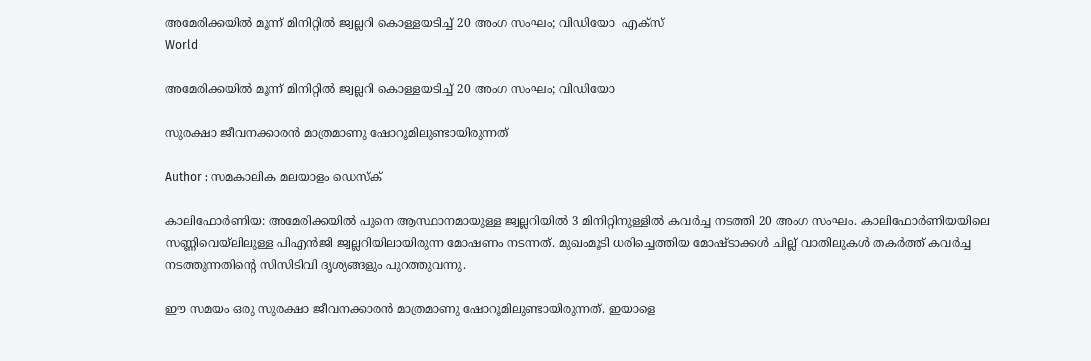അമേരിക്കയില്‍ മൂന്ന് മിനിറ്റില്‍ ജ്വല്ലറി കൊള്ളയടിച്ച് 20 അംഗ സംഘം; വിഡിയോ  എക്‌സ്
World

അമേരിക്കയില്‍ മൂന്ന് മിനിറ്റില്‍ ജ്വല്ലറി കൊള്ളയടിച്ച് 20 അംഗ സംഘം; വിഡിയോ

സുരക്ഷാ ജീവനക്കാരന്‍ മാത്രമാണു ഷോറൂമിലുണ്ടായിരുന്നത്

Author : സമകാലിക മലയാളം ഡെസ്ക്

കാലിഫോര്‍ണിയ: അമേരിക്കയില്‍ പുനെ ആസ്ഥാനമായുള്ള ജ്വല്ലറിയില്‍ 3 മിനിറ്റിനുള്ളില്‍ കവര്‍ച്ച നടത്തി 20 അംഗ സംഘം. കാലിഫോര്‍ണിയയിലെ സണ്ണിവെയ്ലിലുള്ള പിഎന്‍ജി ജ്വല്ലറിയിലായിരുന്ന മോഷണം നടന്നത്. മുഖംമൂടി ധരിച്ചെത്തിയ മോഷ്ടാക്കള്‍ ചില്ല് വാതിലുകള്‍ തകര്‍ത്ത് കവര്‍ച്ച നടത്തുന്നതിന്റെ സിസിടിവി ദൃശ്യങ്ങളും പുറത്തുവന്നു.

ഈ സമയം ഒരു സുരക്ഷാ ജീവനക്കാരന്‍ മാത്രമാണു ഷോറൂമിലുണ്ടായിരുന്നത്. ഇയാളെ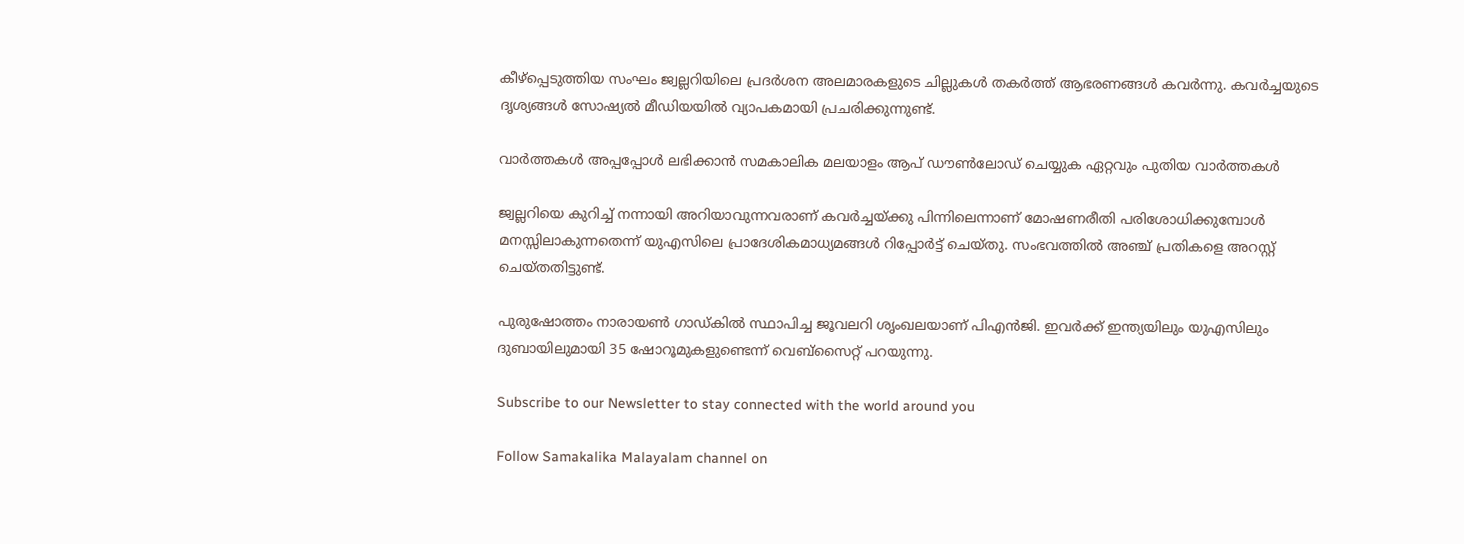കീഴ്‌പ്പെടുത്തിയ സംഘം ജ്വല്ലറിയിലെ പ്രദര്‍ശന അലമാരകളുടെ ചില്ലുകള്‍ തകര്‍ത്ത് ആഭരണങ്ങള്‍ കവര്‍ന്നു. കവര്‍ച്ചയുടെ ദൃശ്യങ്ങള്‍ സോഷ്യല്‍ മീഡിയയില്‍ വ്യാപകമായി പ്രചരിക്കുന്നുണ്ട്.

വാര്‍ത്തകള്‍ അപ്പപ്പോള്‍ ലഭിക്കാന്‍ സമകാലിക മലയാളം ആപ് ഡൗണ്‍ലോഡ് ചെയ്യുക ഏറ്റവും പുതിയ വാര്‍ത്തകള്‍

ജ്വല്ലറിയെ കുറിച്ച് നന്നായി അറിയാവുന്നവരാണ് കവര്‍ച്ചയ്ക്കു പിന്നിലെന്നാണ് മോഷണരീതി പരിശോധിക്കുമ്പോള്‍ മനസ്സിലാകുന്നതെന്ന് യുഎസിലെ പ്രാദേശികമാധ്യമങ്ങള്‍ റിപ്പോര്‍ട്ട് ചെയ്തു. സംഭവത്തില്‍ അഞ്ച് പ്രതികളെ അറസ്റ്റ് ചെയ്തതിട്ടുണ്ട്.

പുരുഷോത്തം നാരായണ്‍ ഗാഡ്കില്‍ സ്ഥാപിച്ച ജൂവലറി ശൃംഖലയാണ് പിഎന്‍ജി. ഇവര്‍ക്ക് ഇന്ത്യയിലും യുഎസിലും ദുബായിലുമായി 35 ഷോറൂമുകളുണ്ടെന്ന് വെബ്‌സൈറ്റ് പറയുന്നു.

Subscribe to our Newsletter to stay connected with the world around you

Follow Samakalika Malayalam channel on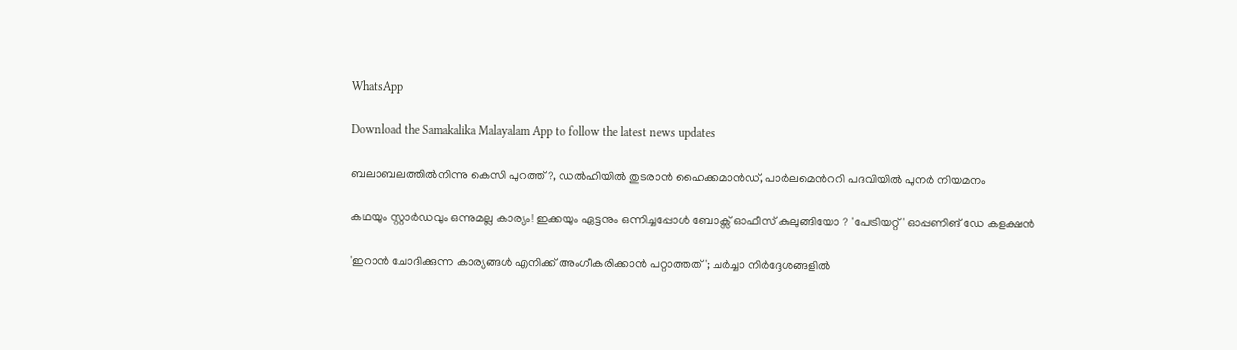WhatsApp

Download the Samakalika Malayalam App to follow the latest news updates

ബലാബലത്തില്‍നിന്നു കെസി പുറത്ത്?, ഡല്‍ഹിയില്‍ തുടരാന്‍ ഹൈക്കമാന്‍ഡ്, പാര്‍ലമെന്‍ററി പദവിയില്‍ പുനര്‍ നിയമനം

കഥയും സ്റ്റാർഡവും ഒന്നുമല്ല കാര്യം! ഇക്കയും ഏട്ടനും ഒന്നിച്ചപ്പോൾ ബോക്സ് ഓഫീസ് കുലുങ്ങിയോ ? 'പേട്രിയറ്റ്' ഓപ്പണിങ് ഡേ കളക്ഷൻ

'ഇറാന്‍ ചോദിക്കുന്ന കാര്യങ്ങള്‍ എനിക്ക് അംഗീകരിക്കാന്‍ പറ്റാത്തത്'; ചര്‍ച്ചാ നിര്‍ദ്ദേശങ്ങളില്‍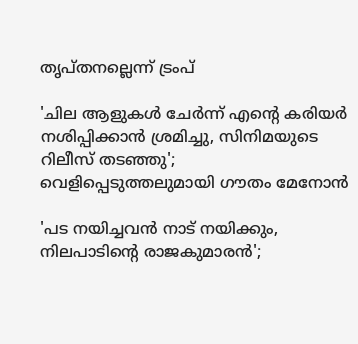തൃപ്തനല്ലെന്ന് ട്രംപ്

'ചില ആളുകൾ ചേർന്ന് എന്റെ കരിയർ നശിപ്പിക്കാൻ ശ്രമിച്ചു, സിനിമയുടെ റിലീസ് തടഞ്ഞു'; വെളിപ്പെടുത്തലുമായി ഗൗതം മേനോൻ

'പട നയിച്ചവന്‍ നാട് നയിക്കും, നിലപാടിന്റെ രാജകുമാരന്‍';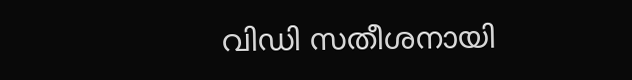വിഡി സതീശനായി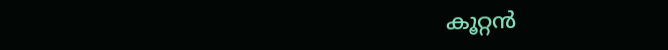കൂറ്റന്‍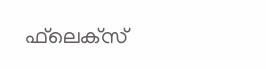ഫ്‌ലെക്‌സ്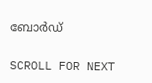ബോര്‍ഡ്

SCROLL FOR NEXT